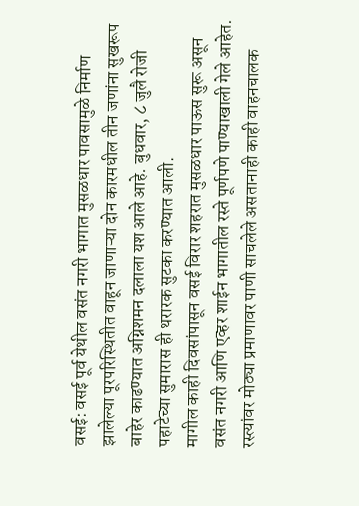वसई: वसई पूर्व येथील वसंत नगरी भागात मुसळधार पावसामुळे निर्माण झालेल्या पूरपरिस्थितीत वाहून जाणाऱ्या दोन कारमधील तीन जणांना सुखरूप बाहेर काढण्यात अग्निशमन दलाला यश आले आहे. बुधवार, ८ जुलै रोजी पहाटेच्या सुमारास ही थरारक सुटका करण्यात आली.
मागील काही दिवसांपासून वसई विरार शहरात मुसळधार पाऊस सुरू असून वसंत नगरी आणि एव्हर शाईन भागातील रस्ते पूर्णपणे पाण्याखाली गेले आहेत. रस्त्यांवर मोठ्या प्रमाणावर पाणी साचलेले असतानाही काही वाहनचालक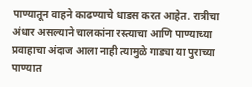पाण्यातून वाहने काढण्याचे धाडस करत आहेत. रात्रीचा अंधार असल्याने चालकांना रस्त्याचा आणि पाण्याच्या प्रवाहाचा अंदाज आला नाही त्यामुळे गाड्या या पुराच्या पाण्यात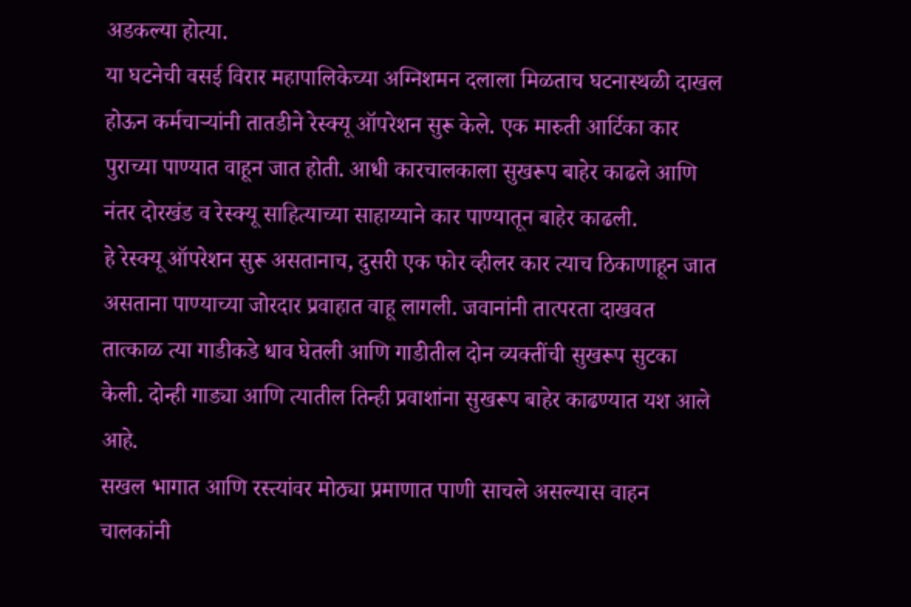अडकल्या होत्या.
या घटनेची वसई विरार महापालिकेच्या अग्निशमन दलाला मिळताच घटनास्थळी दाखल होऊन कर्मचाऱ्यांनी तातडीने रेस्क्यू ऑपरेशन सुरू केले. एक मारुती आर्टिका कार पुराच्या पाण्यात वाहून जात होती. आधी कारचालकाला सुखरूप बाहेर काढले आणि नंतर दोरखंड व रेस्क्यू साहित्याच्या साहाय्याने कार पाण्यातून बाहेर काढली.
हे रेस्क्यू ऑपरेशन सुरू असतानाच, दुसरी एक फोर व्हीलर कार त्याच ठिकाणाहून जात असताना पाण्याच्या जोरदार प्रवाहात वाहू लागली. जवानांनी तात्परता दाखवत तात्काळ त्या गाडीकडे धाव घेतली आणि गाडीतील दोन व्यक्तींची सुखरूप सुटका केली. दोन्ही गाड्या आणि त्यातील तिन्ही प्रवाशांना सुखरूप बाहेर काढण्यात यश आले आहे.
सखल भागात आणि रस्त्यांवर मोठ्या प्रमाणात पाणी साचले असल्यास वाहन चालकांनी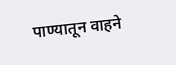पाण्यातून वाहने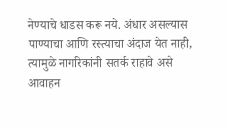नेण्याचे धाडस करू नये. अंधार असल्यास पाण्याचा आणि रस्त्याचा अंदाज येत नाही, त्यामुळे नागरिकांनी सतर्क राहावे असे आवाहन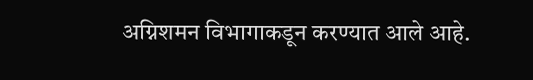अग्निशमन विभागाकडून करण्यात आले आहे.